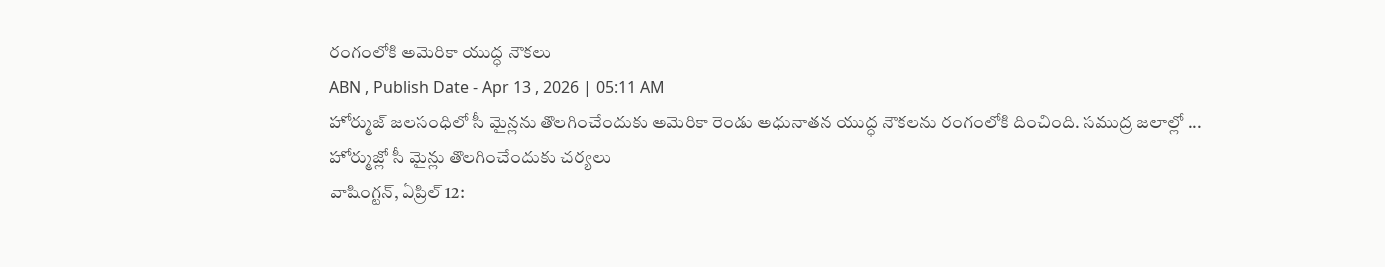రంగంలోకి అమెరికా యుద్ధ నౌకలు
ABN , Publish Date - Apr 13 , 2026 | 05:11 AM
హోర్ముజ్ జలసంధిలో సీ మైన్లను తొలగించేందుకు అమెరికా రెండు అధునాతన యుద్ధ నౌకలను రంగంలోకి దించింది. సముద్ర జలాల్లో ...
హోర్ముజ్లో సీ మైన్లు తొలగించేందుకు చర్యలు
వాషింగ్టన్, ఏప్రిల్ 12: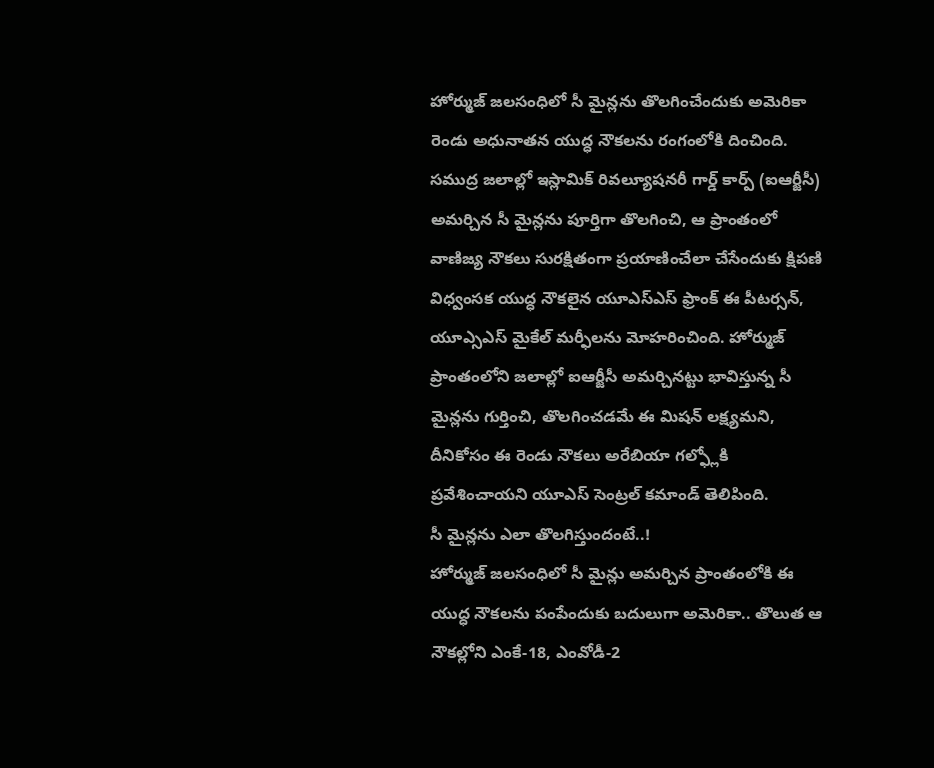హోర్ముజ్ జలసంధిలో సీ మైన్లను తొలగించేందుకు అమెరికా రెండు అధునాతన యుద్ధ నౌకలను రంగంలోకి దించింది. సముద్ర జలాల్లో ఇస్లామిక్ రివల్యూషనరీ గార్డ్ కార్ప్ (ఐఆర్జీసీ) అమర్చిన సీ మైన్లను పూర్తిగా తొలగించి, ఆ ప్రాంతంలో వాణిజ్య నౌకలు సురక్షితంగా ప్రయాణించేలా చేసేందుకు క్షిపణి విధ్వంసక యుద్ధ నౌకలైన యూఎస్ఎస్ ఫ్రాంక్ ఈ పీటర్సన్, యూఎ్సఎస్ మైకేల్ మర్ఫీలను మోహరించింది. హోర్ముజ్ ప్రాంతంలోని జలాల్లో ఐఆర్జీసీ అమర్చినట్టు భావిస్తున్న సీ మైన్లను గుర్తించి, తొలగించడమే ఈ మిషన్ లక్ష్యమని, దీనికోసం ఈ రెండు నౌకలు అరేబియా గల్ఫ్లోకి ప్రవేశించాయని యూఎస్ సెంట్రల్ కమాండ్ తెలిపింది.
సీ మైన్లను ఎలా తొలగిస్తుందంటే..!
హోర్ముజ్ జలసంధిలో సీ మైన్లు అమర్చిన ప్రాంతంలోకి ఈ యుద్ధ నౌకలను పంపేందుకు బదులుగా అమెరికా.. తొలుత ఆ నౌకల్లోని ఎంకే-18, ఎంవోడీ-2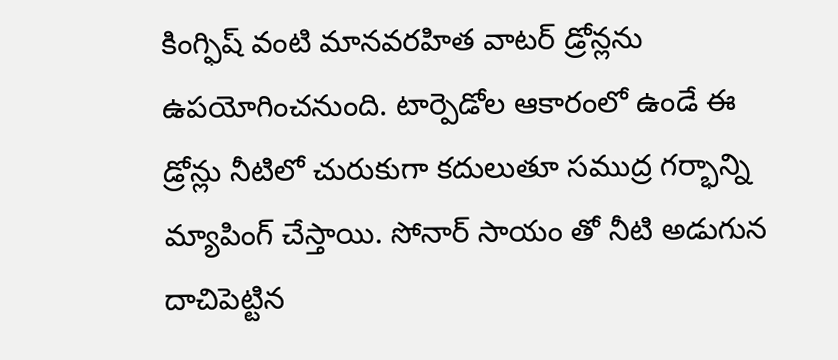కింగ్ఫిష్ వంటి మానవరహిత వాటర్ డ్రోన్లను ఉపయోగించనుంది. టార్పెడోల ఆకారంలో ఉండే ఈ డ్రోన్లు నీటిలో చురుకుగా కదులుతూ సముద్ర గర్భాన్ని మ్యాపింగ్ చేస్తాయి. సోనార్ సాయం తో నీటి అడుగున దాచిపెట్టిన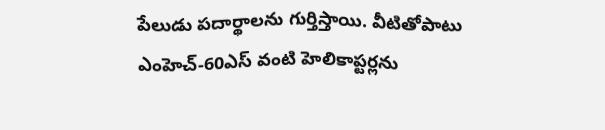పేలుడు పదార్థాలను గుర్తిస్తాయి. వీటితోపాటు ఎంహెచ్-60ఎస్ వంటి హెలికాప్టర్లను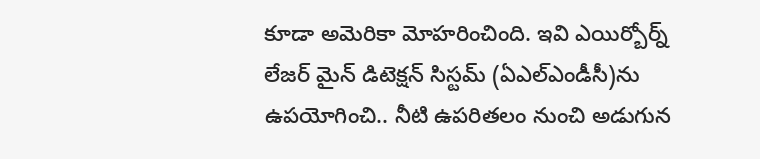కూడా అమెరికా మోహరించింది. ఇవి ఎయిర్బోర్న్ లేజర్ మైన్ డిటెక్షన్ సిస్టమ్ (ఏఎల్ఎండీసీ)ను ఉపయోగించి.. నీటి ఉపరితలం నుంచి అడుగున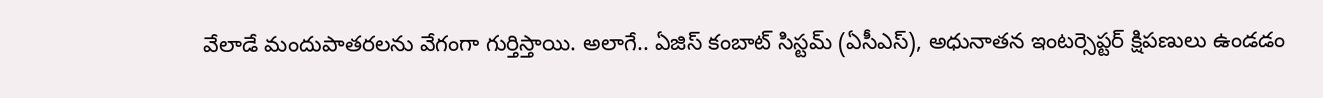వేలాడే మందుపాతరలను వేగంగా గుర్తిస్తాయి. అలాగే.. ఏజిస్ కంబాట్ సిస్టమ్ (ఏసీఎస్), అధునాతన ఇంటర్సెప్టర్ క్షిపణులు ఉండడం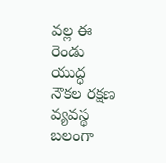వల్ల ఈ రెండు యుద్ధ నౌకల రక్షణ వ్యవస్థ బలంగా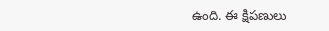ఉంది. ఈ క్షిపణులు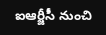ఐఆర్జీసీ నుంచి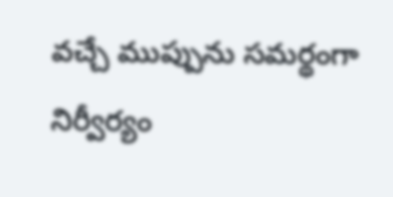వచ్చే ముప్పును సమర్థంగా నిర్వీర్యం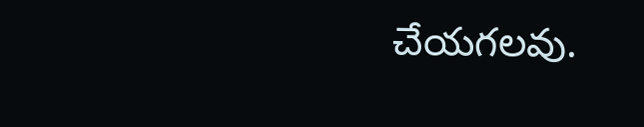చేయగలవు.